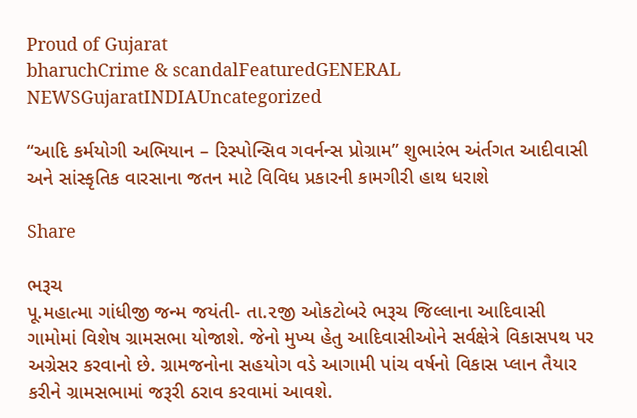Proud of Gujarat
bharuchCrime & scandalFeaturedGENERAL NEWSGujaratINDIAUncategorized

“આદિ કર્મયોગી અભિયાન – રિસ્પોન્સિવ ગવર્નન્સ પ્રોગ્રામ” શુભારંભ અંર્તગત આદીવાસી અને સાંસ્કૃતિક વારસાના જતન માટે વિવિધ પ્રકારની કામગીરી હાથ ધરાશે

Share

ભરૂચ
પૂ.મહાત્મા ગાંધીજી જન્મ જયંતી- તા.૨જી ઓકટોબરે ભરૂચ જિલ્લાના આદિવાસી ગામોમાં વિશેષ ગ્રામસભા યોજાશે. જેનો મુખ્ય હેતુ આદિવાસીઓને સર્વક્ષેત્રે વિકાસપથ પર અગ્રેસર કરવાનો છે. ગ્રામજનોના સહયોગ વડે આગામી પાંચ વર્ષનો વિકાસ પ્લાન તૈયાર કરીને ગ્રામસભામાં જરૂરી ઠરાવ કરવામાં આવશે.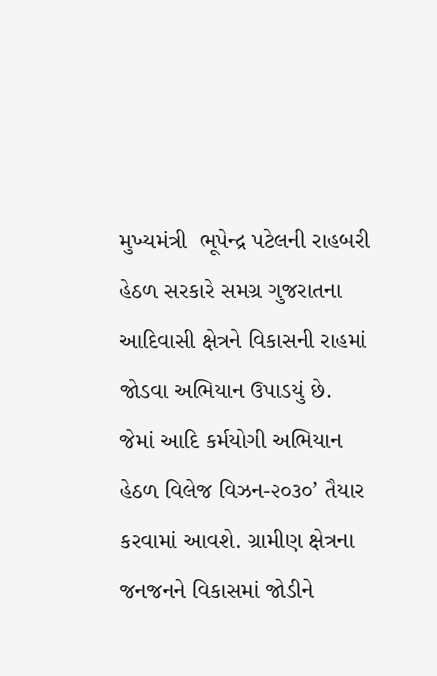મુખ્યમંત્રી  ભૂપેન્દ્ર પટેલની રાહબરી હેઠળ સરકારે સમગ્ર ગુજરાતના આદિવાસી ક્ષેત્રને વિકાસની રાહમાં જોડવા અભિયાન ઉપાડયું છે. જેમાં આદિ કર્મયોગી અભિયાન હેઠળ વિલેજ વિઝન-૨૦૩૦’ તૈયાર કરવામાં આવશે. ગ્રામીણ ક્ષેત્રના જનજનને વિકાસમાં જોડીને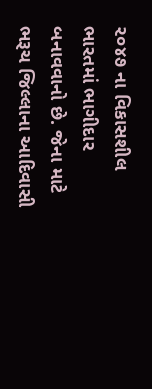૨૦૪૭ ના વિકાસશીલ ભારતમાં ભાગીદાર બનાવવાનો છે. જેના માટે ભરૂચ જિલ્લાના આદિવાસી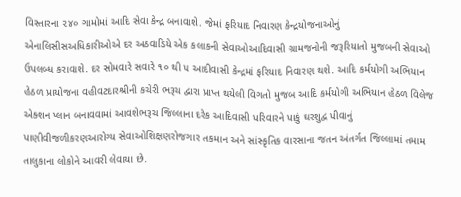વિસ્તારના ૨૪૦ ગામોમાં આદિ સેવા કેન્દ્ર બનાવાશે. જેમાં ફરિયાદ નિવારણ કેન્દ્રયોજનાઓનું એનાલિસીસઅધિકારીઓએ દર અઠવાડિયે એક કલાકની સેવાઓઆદિવાસી ગ્રામજનોની જરૂરિયાતો મુજબની સેવાઓ ઉપલબ્ધ કરાવાશે. દર સોમવારે સવારે ૧૦ થી ૫ આદીવાસી કેન્દ્રમાં ફરિયાદ નિવારણ થશે. આદિ કર્મયોગી અભિયાન હેઠળ પ્રાયોજના વહીવટદારશ્રીની કચેરી ભરૂચ દ્વારા પ્રાપ્ત થયેલી વિગતો મુજબ આદિ કર્મયોગી અભિયાન હેઠળ વિલેજ એક્શન પ્લાન બનાવવામાં આવશેભરૂચ જિલ્લાના દરેક આદિવાસી પરિવારને પાકું ઘરશુદ્વ પીવાનું પાણીવીજળીકરણઆરોગ્ય સેવાઓશિક્ષણરોજગાર તકમાન અને સાંસ્કૃતિક વારસાના જતન અંતર્ગત જિલ્લામાં તમામ તાલુકાના લોકોને આવરી લેવાયા છે.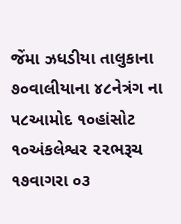જેંમા ઝધડીયા તાલુકાના ૭૦વાલીયાના ૪૮નેત્રંગ ના ૫૮આમોદ ૧૦હાંસોટ ૧૦અંકલેશ્વર ૨૨ભરૂચ ૧૭વાગરા ૦૩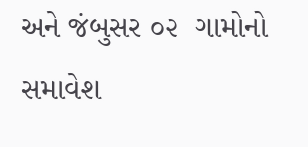અને જંબુસર ૦૨  ગામોનો સમાવેશ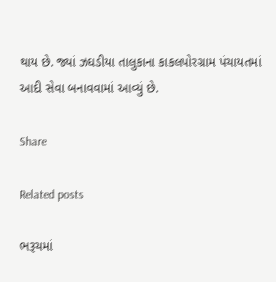થાય છે. જ્યાં ઝઘડીયા તાલુકાના કાકલપોરગ્રામ પંચાયતમાં આદી સેવા બનાવવામાં આવ્યું છે.

Share

Related posts

ભરૂચમાં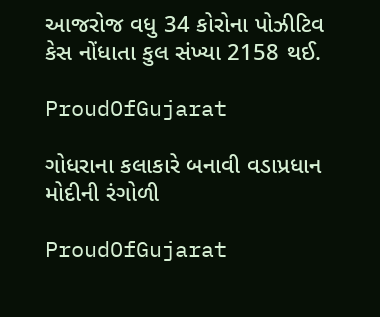આજરોજ વધુ 34 કોરોના પોઝીટિવ કેસ નોંધાતા કુલ સંખ્યા 2158 થઈ.

ProudOfGujarat

ગોધરાના કલાકારે બનાવી વડાપ્રધાન મોદીની રંગોળી

ProudOfGujarat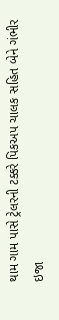થામ ગામ પાસે ટ્રેલરની ટક્કરે પિકઅપ ચાલક સહિત બેને ગંભીર ઇજા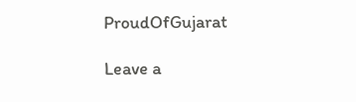ProudOfGujarat

Leave a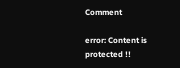Comment

error: Content is protected !!